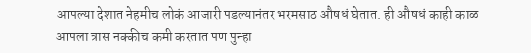आपल्या देशात नेहमीच लोकं आजारी पडल्यानंतर भरमसाठ औषधं घेतात. ही औषधं काही काळ आपला त्रास नक्कीच कमी करतात पण पुन्हा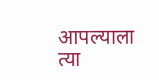आपल्याला त्या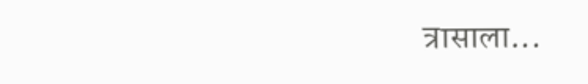त्रासाला...